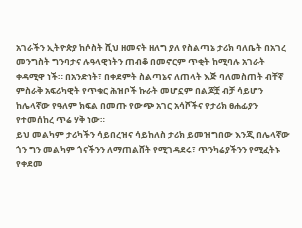አገራችን ኢትዮጵያ ከሶስት ሺህ ዘመናት ዘለግ ያለ የስልጣኔ ታሪክ ባለቤት በአገረ መንግስት ግንባታና ሉዓላዊነትን ጠብቆ በመኖርም ጥቂት ከሚባሉ አገራት ቀዳሚዋ ነች። በአንድነት፣ በቀደምት ስልጣኔና ለጠላት እጅ ባለመስጠት ብቸኛ ምስራቅ አፍሪካዊት የጥቁር ሕዝቦች ኩራት መሆኗም በልጆቿ ብቻ ሳይሆን ከሌላኛው የዓለም ክፍል በመጡ የውጭ አገር አሳሾችና የታሪክ ፀሐፊያን የተመሰከረ ጥሬ ሃቅ ነው።
ይህ መልካም ታሪካችን ሳይበረዝና ሳይከለስ ታሪክ ይመዝግበው እንጂ በሌላኛው ጎን ግን መልካም ጎናችንን ለማጠልሸት የሚገዳደሩ፣ ጥንካሬያችንን የሚፈትኑ የቀደመ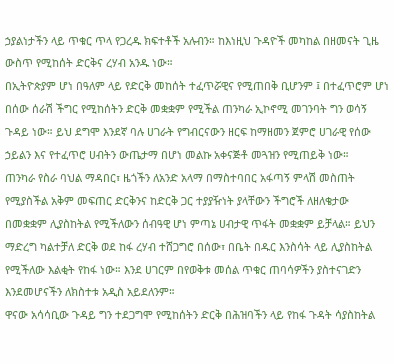ኃያልነታችን ላይ ጥቁር ጥላ የጋረዱ ክፍተቶች አሉብን። ከእነዚህ ጉዳዮች መካከል በዘመናት ጊዜ ውስጥ የሚከሰት ድርቅና ረሃብ አንዱ ነው።
በኢትዮጵያም ሆነ በዓለም ላይ የድርቅ መከሰት ተፈጥሯዊና የሚጠበቅ ቢሆንም ፤ በተፈጥሮም ሆነ በሰው ሰራሽ ችግር የሚከሰትን ድርቅ መቋቋም የሚችል ጠንካራ ኢኮኖሚ መገንባት ግን ወሳኝ ጉዳይ ነው። ይህ ደግሞ እንደኛ ባሉ ሀገራት የግብርናውን ዘርፍ ከማዘመን ጀምሮ ሀገራዊ የሰው ኃይልን እና የተፈጥሮ ሀብትን ውጤታማ በሆነ መልኩ አቀናጅቶ መጓዝን የሚጠይቅ ነው።
ጠንካራ የስራ ባህል ማዳበር፣ ዜጎችን ለአንድ አላማ በማስተባበር አፋጣኝ ምላሽ መስጠት የሚያስችል አቅም መፍጠር ድርቅንና ከድርቅ ጋር ተያያዥነት ያላቸውን ችግሮች ለዘለቄታው በመቋቋም ሊያስከትል የሚችለውን ሰብዓዊ ሆነ ምጣኔ ሀብታዊ ጥፋት መቋቋም ይቻላል። ይህን ማድረግ ካልተቻለ ድርቅ ወደ ከፋ ረሃብ ተሸጋግሮ በሰው፣ በቤት በዱር እንስሳት ላይ ሊያስከትል የሚችለው እልቂት የከፋ ነው። እንደ ሀገርም በየወቅቱ መሰል ጥቁር ጠባሳዎችን ያስተናገድን እንደመሆናችን ለክስተቱ አዲስ አይደለንም።
ዋናው አሳሳቢው ጉዳይ ግን ተደጋግሞ የሚከሰትን ድርቅ በሕዝባችን ላይ የከፋ ጉዳት ሳያስከትል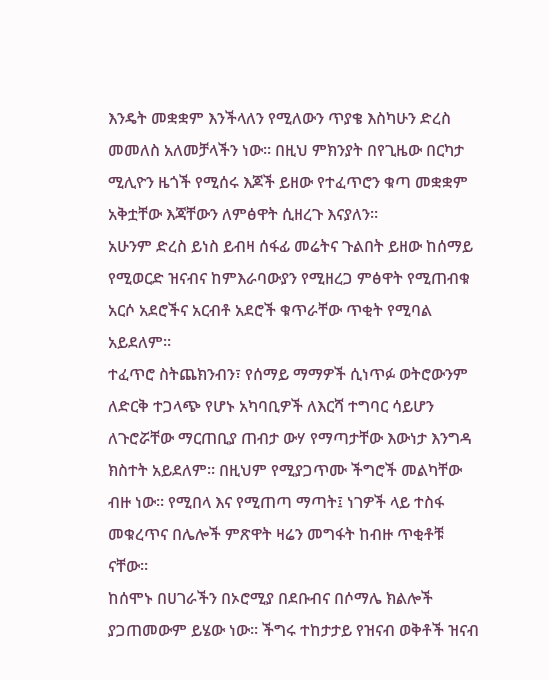እንዴት መቋቋም እንችላለን የሚለውን ጥያቄ እስካሁን ድረስ መመለስ አለመቻላችን ነው። በዚህ ምክንያት በየጊዜው በርካታ ሚሊዮን ዜጎች የሚሰሩ እጆች ይዘው የተፈጥሮን ቁጣ መቋቋም አቅቷቸው እጃቸውን ለምፅዋት ሲዘረጉ እናያለን።
አሁንም ድረስ ይነስ ይብዛ ሰፋፊ መሬትና ጉልበት ይዘው ከሰማይ የሚወርድ ዝናብና ከምእራባውያን የሚዘረጋ ምፅዋት የሚጠብቁ አርሶ አደሮችና አርብቶ አደሮች ቁጥራቸው ጥቂት የሚባል አይደለም።
ተፈጥሮ ስትጨክንብን፣ የሰማይ ማማዎች ሲነጥፉ ወትሮውንም ለድርቅ ተጋላጭ የሆኑ አካባቢዎች ለእርሻ ተግባር ሳይሆን ለጉሮሯቸው ማርጠቢያ ጠብታ ውሃ የማጣታቸው እውነታ እንግዳ ክስተት አይደለም። በዚህም የሚያጋጥሙ ችግሮች መልካቸው ብዙ ነው። የሚበላ እና የሚጠጣ ማጣት፤ ነገዎች ላይ ተስፋ መቁረጥና በሌሎች ምጽዋት ዛሬን መግፋት ከብዙ ጥቂቶቹ ናቸው።
ከሰሞኑ በሀገራችን በኦሮሚያ በደቡብና በሶማሌ ክልሎች ያጋጠመውም ይሄው ነው። ችግሩ ተከታታይ የዝናብ ወቅቶች ዝናብ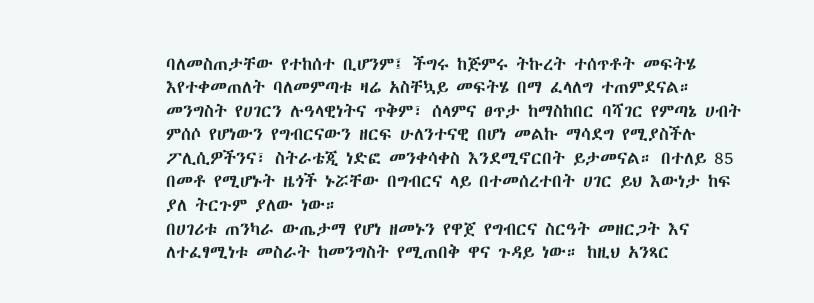ባለመስጠታቸው የተከሰተ ቢሆንም፤ ችግሩ ከጅምሩ ትኩረት ተሰጥቶት መፍትሄ እየተቀመጠለት ባለመምጣቱ ዛሬ አስቸኳይ መፍትሄ በማ ፈላለግ ተጠምደናል።
መንግስት የሀገርን ሉዓላዊነትና ጥቅም፣ ሰላምና ፀጥታ ከማስከበር ባሻገር የምጣኔ ሀብት ምሰሶ የሆነውን የግብርናውን ዘርፍ ሁለንተናዊ በሆነ መልኩ ማሳደግ የሚያስችሉ ፖሊሲዎችንና፣ ስትራቴጂ ነድፎ መንቀሳቀስ እንደሚኖርበት ይታመናል። በተለይ 85 በመቶ የሚሆኑት ዜጎች ኑሯቸው በግብርና ላይ በተመሰረተበት ሀገር ይህ እውነታ ከፍ ያለ ትርጉም ያለው ነው።
በሀገሪቱ ጠንካራ ውጤታማ የሆነ ዘመኑን የዋጀ የግብርና ስርዓት መዘርጋት እና ለተፈፃሚነቱ መስራት ከመንግስት የሚጠበቅ ዋና ጉዳይ ነው። ከዚህ አንጻር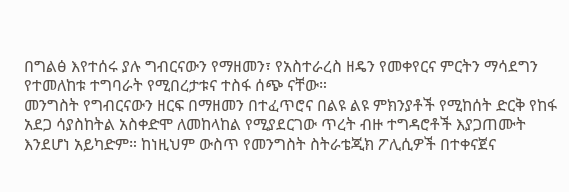በግልፅ እየተሰሩ ያሉ ግብርናውን የማዘመን፣ የአስተራረስ ዘዴን የመቀየርና ምርትን ማሳደግን የተመለከቱ ተግባራት የሚበረታቱና ተስፋ ሰጭ ናቸው።
መንግስት የግብርናውን ዘርፍ በማዘመን በተፈጥሮና በልዩ ልዩ ምክንያቶች የሚከሰት ድርቅ የከፋ አደጋ ሳያስከትል አስቀድሞ ለመከላከል የሚያደርገው ጥረት ብዙ ተግዳሮቶች እያጋጠሙት እንደሆነ አይካድም። ከነዚህም ውስጥ የመንግስት ስትራቴጂክ ፖሊሲዎች በተቀናጀና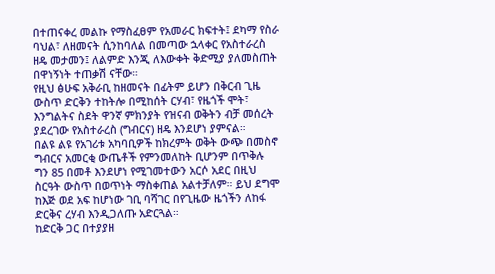በተጠናቀረ መልኩ የማስፈፀም የአመራር ክፍተት፤ ደካማ የስራ ባህል፣ ለዘመናት ሲንከባለል በመጣው ኋላቀር የአስተራረስ ዘዴ መታመን፤ ለልምድ እንጂ ለእውቀት ቅድሚያ ያለመስጠት በዋነኝነት ተጠቃሽ ናቸው።
የዚህ ፅሁፍ አቅራቢ ከዘመናት በፊትም ይሆን በቅርብ ጊዜ ውስጥ ድርቅን ተከትሎ በሚከሰት ርሃብ፣ የዜጎች ሞት፣ እንግልትና ስደት ዋንኛ ምክንያት የዝናብ ወቅትን ብቻ መሰረት ያደረገው የአስተራረስ (ግብርና) ዘዴ እንደሆነ ያምናል።
በልዩ ልዩ የአገሪቱ አካባቢዎች ከክረምት ወቅት ውጭ በመስኖ ግብርና አመርቂ ውጤቶች የምንመለከት ቢሆንም በጥቅሉ ግን 85 በመቶ እንደሆነ የሚገመተውን አርሶ አደር በዚህ ስርዓት ውስጥ በወጥነት ማስቀጠል አልተቻለም። ይህ ደግሞ ከእጅ ወደ አፍ ከሆነው ገቢ ባሻገር በየጊዜው ዜጎችን ለከፋ ድርቅና ረሃብ እንዲጋለጡ አድርጓል።
ከድርቅ ጋር በተያያዘ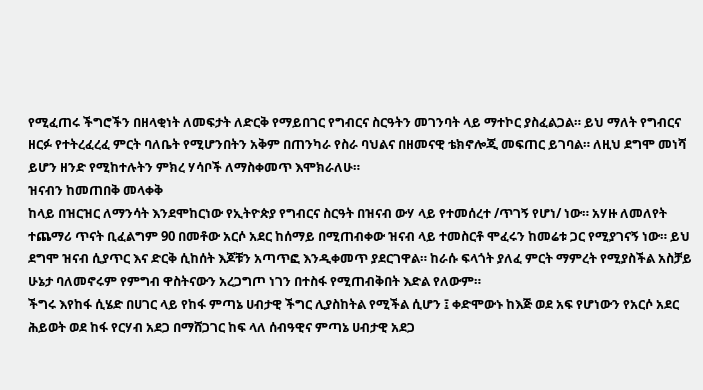የሚፈጠሩ ችግሮችን በዘላቂነት ለመፍታት ለድርቅ የማይበገር የግብርና ስርዓትን መገንባት ላይ ማተኮር ያስፈልጋል። ይህ ማለት የግብርና ዘርፉ የተትረፈረፈ ምርት ባለቤት የሚሆንበትን አቅም በጠንካራ የስራ ባህልና በዘመናዊ ቴክኖሎጂ መፍጠር ይገባል። ለዚህ ደግሞ መነሻ ይሆን ዘንድ የሚከተሉትን ምክረ ሃሳቦች ለማስቀመጥ እሞክራለሁ።
ዝናብን ከመጠበቅ መላቀቅ
ከላይ በዝርዝር ለማንሳት እንደሞከርነው የኢትዮጵያ የግብርና ስርዓት በዝናብ ውሃ ላይ የተመሰረተ /ጥገኝ የሆነ/ ነው። አሃዙ ለመለየት ተጨማሪ ጥናት ቢፈልግም 90 በመቶው አርሶ አደር ከሰማይ በሚጠብቀው ዝናብ ላይ ተመስርቶ ሞፈሩን ከመሬቱ ጋር የሚያገናኝ ነው። ይህ ደግሞ ዝናብ ሲያጥር እና ድርቅ ሲከሰት እጆቹን አጣጥፎ እንዲቀመጥ ያደርገዋል። ከራሱ ፍላጎት ያለፈ ምርት ማምረት የሚያስችል አስቻይ ሁኔታ ባለመኖሩም የምግብ ዋስትናውን አረጋግጦ ነገን በተስፋ የሚጠብቅበት እድል የለውም።
ችግሩ እየከፋ ሲሄድ በሀገር ላይ የከፋ ምጣኔ ሀብታዊ ችግር ሊያስከትል የሚችል ሲሆን ፤ ቀድሞውኑ ከእጅ ወደ አፍ የሆነውን የአርሶ አደር ሕይወት ወደ ከፋ የርሃብ አደጋ በማሸጋገር ከፍ ላለ ሰብዓዊና ምጣኔ ሀብታዊ አደጋ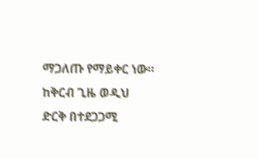ማጋለጡ የማይቀር ነው። ከቅርብ ጊዜ ወዲህ ድርቅ በተደጋጋሚ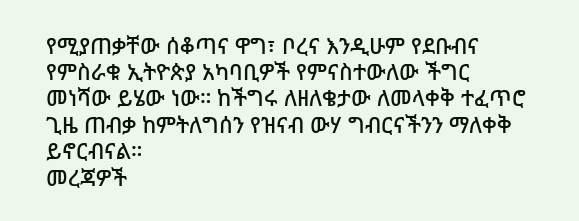የሚያጠቃቸው ሰቆጣና ዋግ፣ ቦረና እንዲሁም የደቡብና የምስራቁ ኢትዮጵያ አካባቢዎች የምናስተውለው ችግር መነሻው ይሄው ነው። ከችግሩ ለዘለቄታው ለመላቀቅ ተፈጥሮ ጊዜ ጠብቃ ከምትለግሰን የዝናብ ውሃ ግብርናችንን ማለቀቅ ይኖርብናል።
መረጃዎች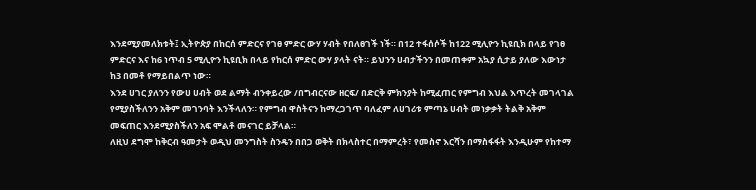እንደሚያመለክቱት፤ ኢትዮጵያ በከርሰ ምድርና የገፀ ምድር ውሃ ሃብት የበለፀገች ነች። በ12 ተፋሰሶች ከ122 ሚሊዮን ኪዩቢክ በላይ የገፀ ምድርና እና ከ6 ነጥብ 5 ሚሊዮን ኪዩቢክ በላይ የከርሰ ምድር ውሃ ያላት ናት። ይህንን ሀብታችንን በመጠቀም አኳያ ሲታይ ያለው እውነታ ከ3 በመቶ የማይበልጥ ነው።
እንደ ሀገር ያለንን የውሀ ሀብት ወደ ልማት ብንቀይረው /በግብርናው ዘርፍ/ በድርቅ ምክንያት ከሚፈጠር የምግብ እህል እጥረት መገላገል የሚያስችለንን አቅም መገንባት እንችላለን። የምግብ ዋስትናን ከማረጋገጥ ባለፈም ለሀገሪቱ ምጣኔ ሀብት መነቃቃት ትልቅ አቅም መፍጠር እንደሚያስችለን አፍ ሞልቶ መናገር ይቻላል።
ለዚህ ደግሞ ከቅርብ ዓመታት ወዲህ መንግስት ስንዴን በበጋ ወቅት በክላስተር በማምረት፣ የመስኖ እርሻን በማስፋፋት እንዲሁም የከተማ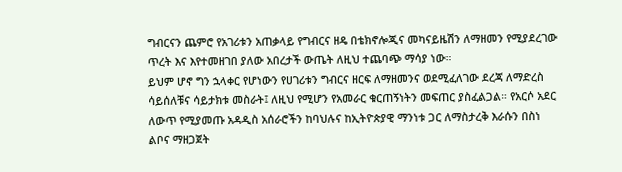ግብርናን ጨምሮ የአገሪቱን አጠቃላይ የግብርና ዘዴ በቴክኖሎጂና መካናይዜሽን ለማዘመን የሚያደረገው ጥረት እና እየተመዘገበ ያለው አበረታች ውጤት ለዚህ ተጨባጭ ማሳያ ነው።
ይህም ሆኖ ግን ኋላቀር የሆነውን የሀገሪቱን ግብርና ዘርፍ ለማዘመንና ወደሚፈለገው ደረጃ ለማድረስ ሳይሰለቹና ሳይታክቱ መስራት፤ ለዚህ የሚሆን የአመራር ቁርጠኝነትን መፍጠር ያስፈልጋል። የአርሶ አደር ለውጥ የሚያመጡ አዳዲስ አሰራሮችን ከባህሉና ከኢትዮጵያዊ ማንነቱ ጋር ለማስታረቅ እራሱን በስነ ልቦና ማዘጋጀት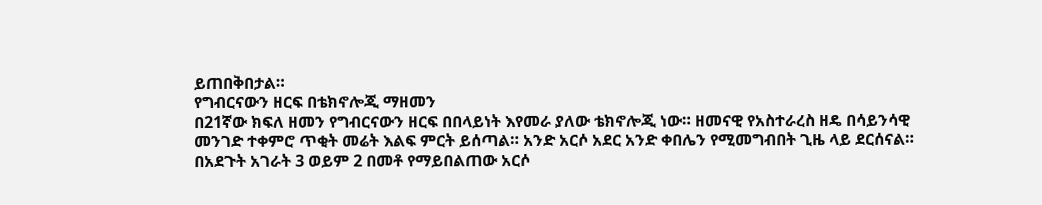ይጠበቅበታል።
የግብርናውን ዘርፍ በቴክኖሎጂ ማዘመን
በ21ኛው ክፍለ ዘመን የግብርናውን ዘርፍ በበላይነት እየመራ ያለው ቴክኖሎጂ ነው። ዘመናዊ የአስተራረስ ዘዴ በሳይንሳዊ መንገድ ተቀምሮ ጥቂት መሬት እልፍ ምርት ይሰጣል። አንድ አርሶ አደር አንድ ቀበሌን የሚመግብበት ጊዜ ላይ ደርሰናል። በአደጉት አገራት 3 ወይም 2 በመቶ የማይበልጠው አርሶ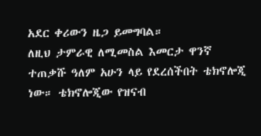አደር ቀሪውን ዜጋ ይመግባል።
ለዚህ ታምራዊ ለሚመስል እመርታ ዋንኛ ተጠቃሹ ዓለም አሁን ላይ የደረሰችበት ቴክኖሎጂ ነው። ቴክኖሎጂው የዝናብ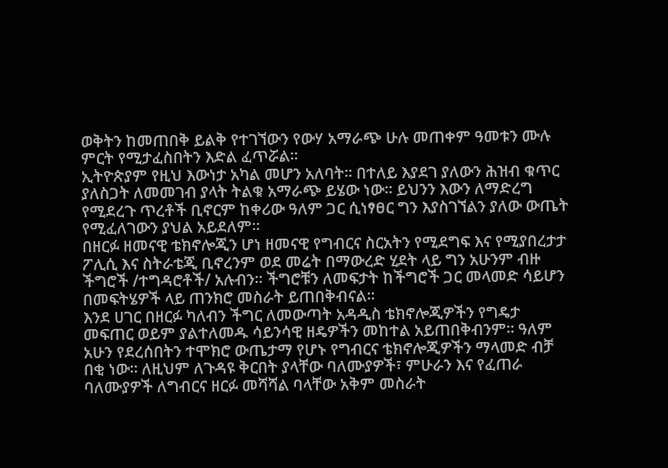ወቅትን ከመጠበቅ ይልቅ የተገኘውን የውሃ አማራጭ ሁሉ መጠቀም ዓመቱን ሙሉ ምርት የሚታፈስበትን እድል ፈጥሯል።
ኢትዮጵያም የዚህ እውነታ አካል መሆን አለባት። በተለይ እያደገ ያለውን ሕዝብ ቁጥር ያለስጋት ለመመገብ ያላት ትልቁ አማራጭ ይሄው ነው። ይህንን እውን ለማድረግ የሚደረጉ ጥረቶች ቢኖርም ከቀሪው ዓለም ጋር ሲነፃፀር ግን እያስገኘልን ያለው ውጤት የሚፈለገውን ያህል አይደለም።
በዘርፉ ዘመናዊ ቴክኖሎጂን ሆነ ዘመናዊ የግብርና ስርአትን የሚደግፍ እና የሚያበረታታ ፖሊሲ እና ስትራቴጂ ቢኖረንም ወደ መሬት በማውረድ ሂደት ላይ ግን አሁንም ብዙ ችግሮች /ተግዳሮቶች/ አሉብን። ችግሮቹን ለመፍታት ከችግሮች ጋር መላመድ ሳይሆን በመፍትሄዎች ላይ ጠንክሮ መስራት ይጠበቅብናል።
እንደ ሀገር በዘርፉ ካለብን ችግር ለመውጣት አዳዲስ ቴክኖሎጂዎችን የግዴታ መፍጠር ወይም ያልተለመዱ ሳይንሳዊ ዘዴዎችን መከተል አይጠበቅብንም። ዓለም አሁን የደረሰበትን ተሞክሮ ውጤታማ የሆኑ የግብርና ቴክኖሎጂዎችን ማላመድ ብቻ በቂ ነው። ለዚህም ለጉዳዩ ቅርበት ያላቸው ባለሙያዎች፣ ምሁራን እና የፈጠራ ባለሙያዎች ለግብርና ዘርፉ መሻሻል ባላቸው አቅም መስራት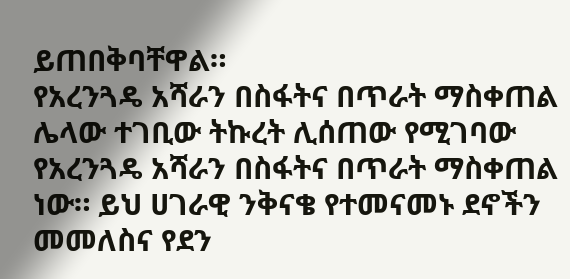ይጠበቅባቸዋል።
የአረንጓዴ አሻራን በስፋትና በጥራት ማስቀጠል
ሌላው ተገቢው ትኩረት ሊሰጠው የሚገባው የአረንጓዴ አሻራን በስፋትና በጥራት ማስቀጠል ነው። ይህ ሀገራዊ ንቅናቄ የተመናመኑ ደኖችን መመለስና የደን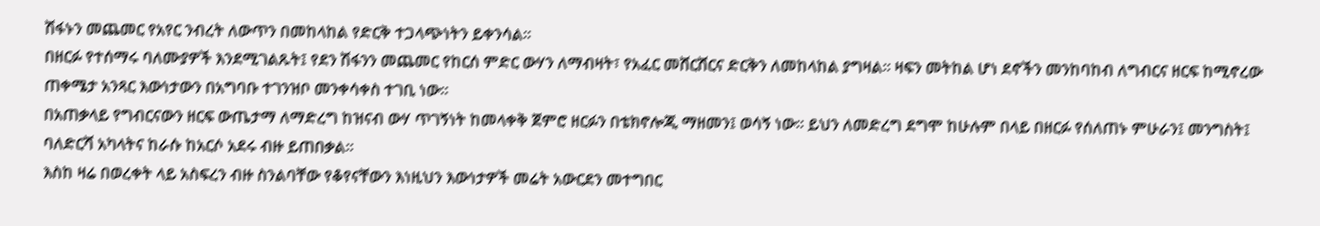ሽፋኑን መጨመር የአየር ንብረት ለውጥን በመከላከል የድርቅ ተጋላጭነትን ይቀንሳል።
በዘርፉ የተሰማሩ ባለሙያዎች እንደሚገልጹት፤ የደን ሽፋንን መጨመር የከርሰ ምድር ውሃን ለማብዛት፣ የአፈር መሸርሸርና ድርቅን ለመከላከል ያግዛል። ዛፍን መትከል ሆነ ደኖችን መንከባከብ ለግብርና ዘርፍ ከሚኖረው ጠቀሜታ አንጻር እውነታውን በአግባቡ ተገንዝቦ መንቀሳቀስ ተገቢ ነው።
በአጠቃላይ የግብርናውን ዘርፍ ውጤታማ ለማድረግ ከዝናብ ውሃ ጥገኝነት ከመላቀቅ ጀምሮ ዘርፉን በቴክኖሎጂ ማዘመን፤ ወሳኝ ነው። ይህን ለመድረግ ደግሞ ከሁሉም በላይ በዘርፉ የሰለጠኑ ምሁራን፤ መንግስት፤ ባለድርሻ አካላትና ከራሱ ከአርሶ አደሩ ብዙ ይጠበቃል።
እስከ ዛሬ በወረቀት ላይ አስፍረን ብዙ ስንልባቸው የቆየናቸውን እነዚህን እውነታዎች መሬት አውርደን መተግበር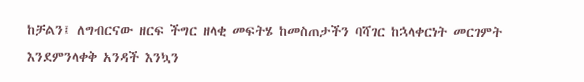ከቻልን፤ ለግብርናው ዘርፍ ችግር ዘላቂ መፍትሄ ከመስጠታችን ባሻገር ከኋላቀርነት መርገምት እንደምንላቀቅ አንዳች እንኳን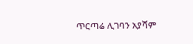ጥርጣሬ ሊገባን አያሻም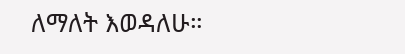ለማለት እወዳለሁ።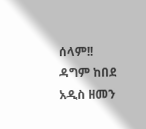ሰላም!!
ዳግም ከበደ
አዲስ ዘመን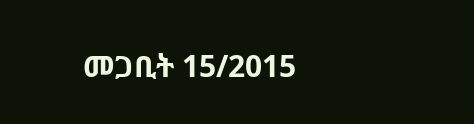መጋቢት 15/2015